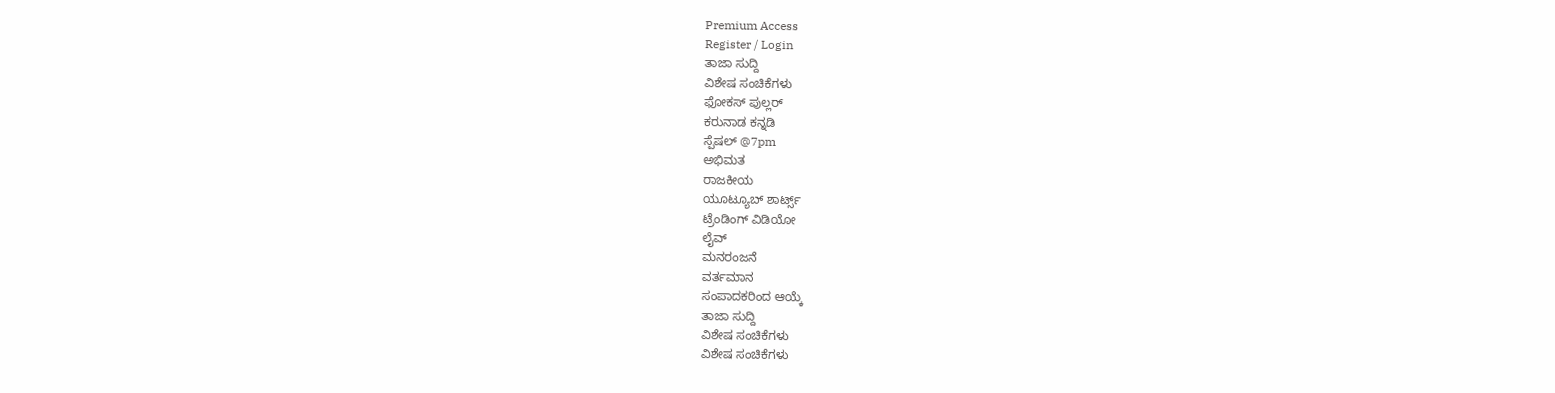Premium Access
Register / Login
ತಾಜಾ ಸುದ್ದಿ
ವಿಶೇಷ ಸಂಚಿಕೆಗಳು
ಫೋಕಸ್ ಪುಲ್ಲರ್
ಕರುನಾಡ ಕನ್ನಡಿ
ಸ್ಪೆಷಲ್ @7pm
ಅಭಿಮತ
ರಾಜಕೀಯ
ಯೂಟ್ಯೂಬ್ ಶಾರ್ಟ್ಸ್
ಟ್ರೆಂಡಿಂಗ್ ವಿಡಿಯೋ
ಲೈವ್
ಮನರಂಜನೆ
ವರ್ತಮಾನ
ಸಂಪಾದಕರಿಂದ ಆಯ್ಕೆ
ತಾಜಾ ಸುದ್ದಿ
ವಿಶೇಷ ಸಂಚಿಕೆಗಳು
ವಿಶೇಷ ಸಂಚಿಕೆಗಳು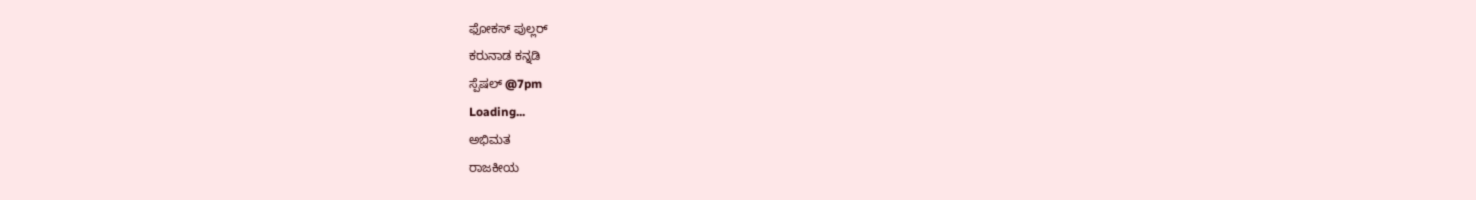ಫೋಕಸ್ ಪುಲ್ಲರ್
ಕರುನಾಡ ಕನ್ನಡಿ
ಸ್ಪೆಷಲ್ @7pm
Loading...
ಅಭಿಮತ
ರಾಜಕೀಯ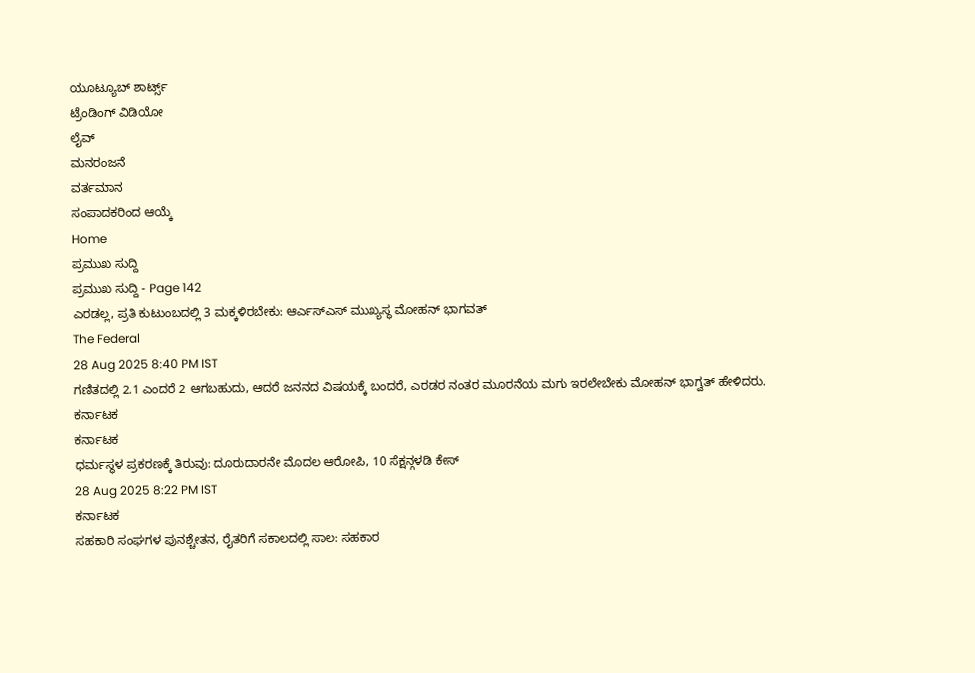ಯೂಟ್ಯೂಬ್ ಶಾರ್ಟ್ಸ್
ಟ್ರೆಂಡಿಂಗ್ ವಿಡಿಯೋ
ಲೈವ್
ಮನರಂಜನೆ
ವರ್ತಮಾನ
ಸಂಪಾದಕರಿಂದ ಆಯ್ಕೆ
Home
ಪ್ರಮುಖ ಸುದ್ದಿ
ಪ್ರಮುಖ ಸುದ್ದಿ - Page 142
ಎರಡಲ್ಲ, ಪ್ರತಿ ಕುಟುಂಬದಲ್ಲಿ 3 ಮಕ್ಕಳಿರಬೇಕು: ಆರ್ಎಸ್ಎಸ್ ಮುಖ್ಯಸ್ಥ ಮೋಹನ್ ಭಾಗವತ್
The Federal
28 Aug 2025 8:40 PM IST
ಗಣಿತದಲ್ಲಿ 2.1 ಎಂದರೆ 2 ಆಗಬಹುದು, ಆದರೆ ಜನನದ ವಿಷಯಕ್ಕೆ ಬಂದರೆ, ಎರಡರ ನಂತರ ಮೂರನೆಯ ಮಗು ಇರಲೇಬೇಕು ಮೋಹನ್ ಭಾಗ್ವತ್ ಹೇಳಿದರು.
ಕರ್ನಾಟಕ
ಕರ್ನಾಟಕ
ಧರ್ಮಸ್ಥಳ ಪ್ರಕರಣಕ್ಕೆ ತಿರುವು: ದೂರುದಾರನೇ ಮೊದಲ ಆರೋಪಿ, 10 ಸೆಕ್ಷನ್ಗಳಡಿ ಕೇಸ್
28 Aug 2025 8:22 PM IST
ಕರ್ನಾಟಕ
ಸಹಕಾರಿ ಸಂಘಗಳ ಪುನಶ್ಚೇತನ, ರೈತರಿಗೆ ಸಕಾಲದಲ್ಲಿ ಸಾಲ: ಸಹಕಾರ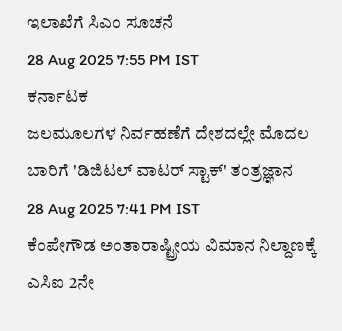ಇಲಾಖೆಗೆ ಸಿಎಂ ಸೂಚನೆ
28 Aug 2025 7:55 PM IST
ಕರ್ನಾಟಕ
ಜಲಮೂಲಗಳ ನಿರ್ವಹಣೆಗೆ ದೇಶದಲ್ಲೇ ಮೊದಲ ಬಾರಿಗೆ 'ಡಿಜಿಟಲ್ ವಾಟರ್ ಸ್ಟಾಕ್' ತಂತ್ರಜ್ಞಾನ
28 Aug 2025 7:41 PM IST
ಕೆಂಪೇಗೌಡ ಅಂತಾರಾಷ್ಟ್ರೀಯ ವಿಮಾನ ನಿಲ್ದಾಣಕ್ಕೆ ಎಸಿಐ 2ನೇ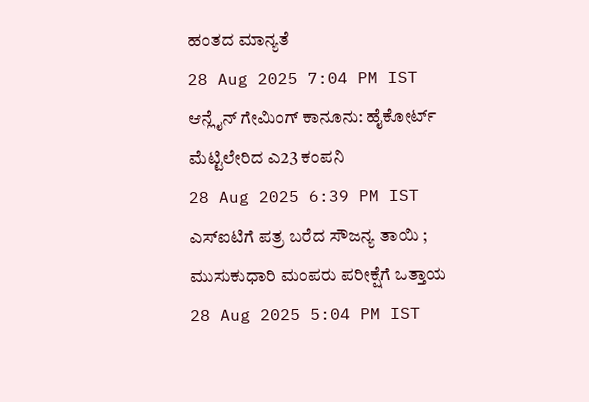ಹಂತದ ಮಾನ್ಯತೆ
28 Aug 2025 7:04 PM IST
ಆನ್ಲೈನ್ ಗೇಮಿಂಗ್ ಕಾನೂನು: ಹೈಕೋರ್ಟ್ ಮೆಟ್ಟಿಲೇರಿದ ಎ23 ಕಂಪನಿ
28 Aug 2025 6:39 PM IST
ಎಸ್ಐಟಿಗೆ ಪತ್ರ ಬರೆದ ಸೌಜನ್ಯ ತಾಯಿ ; ಮುಸುಕುಧಾರಿ ಮಂಪರು ಪರೀಕ್ಷೆಗೆ ಒತ್ತಾಯ
28 Aug 2025 5:04 PM IST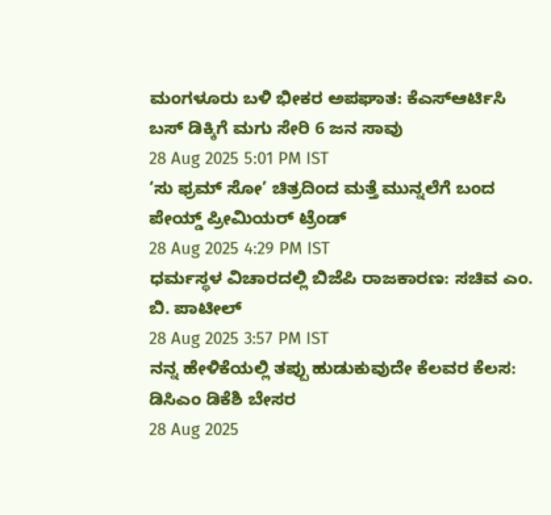ಮಂಗಳೂರು ಬಳಿ ಭೀಕರ ಅಪಘಾತ: ಕೆಎಸ್ಆರ್ಟಿಸಿ ಬಸ್ ಡಿಕ್ಕಿಗೆ ಮಗು ಸೇರಿ 6 ಜನ ಸಾವು
28 Aug 2025 5:01 PM IST
‘ಸು ಫ್ರಮ್ ಸೋ’ ಚಿತ್ರದಿಂದ ಮತ್ತೆ ಮುನ್ನಲೆಗೆ ಬಂದ ಪೇಯ್ಡ್ ಪ್ರೀಮಿಯರ್ ಟ್ರೆಂಡ್
28 Aug 2025 4:29 PM IST
ಧರ್ಮಸ್ಥಳ ವಿಚಾರದಲ್ಲಿ ಬಿಜೆಪಿ ರಾಜಕಾರಣ: ಸಚಿವ ಎಂ. ಬಿ. ಪಾಟೀಲ್
28 Aug 2025 3:57 PM IST
ನನ್ನ ಹೇಳಿಕೆಯಲ್ಲಿ ತಪ್ಪು ಹುಡುಕುವುದೇ ಕೆಲವರ ಕೆಲಸ: ಡಿಸಿಎಂ ಡಿಕೆಶಿ ಬೇಸರ
28 Aug 2025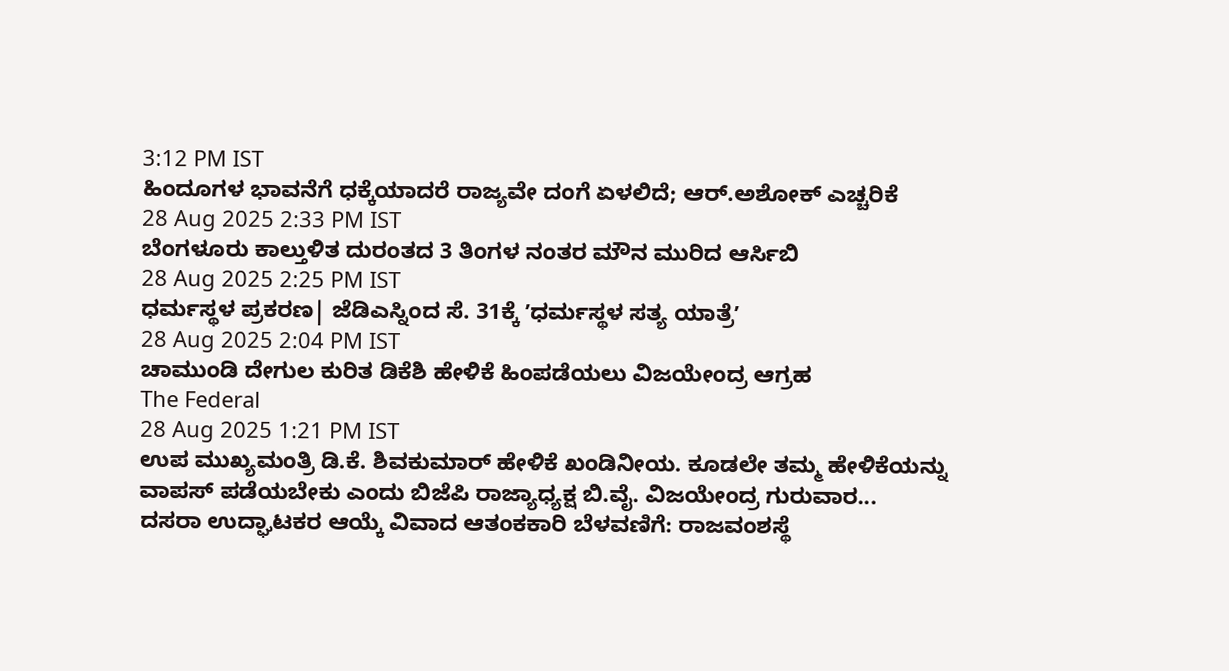3:12 PM IST
ಹಿಂದೂಗಳ ಭಾವನೆಗೆ ಧಕ್ಕೆಯಾದರೆ ರಾಜ್ಯವೇ ದಂಗೆ ಏಳಲಿದೆ; ಆರ್.ಅಶೋಕ್ ಎಚ್ಚರಿಕೆ
28 Aug 2025 2:33 PM IST
ಬೆಂಗಳೂರು ಕಾಲ್ತುಳಿತ ದುರಂತದ 3 ತಿಂಗಳ ನಂತರ ಮೌನ ಮುರಿದ ಆರ್ಸಿಬಿ
28 Aug 2025 2:25 PM IST
ಧರ್ಮಸ್ಥಳ ಪ್ರಕರಣ| ಜೆಡಿಎಸ್ನಿಂದ ಸೆ. 31ಕ್ಕೆ ʼಧರ್ಮಸ್ಥಳ ಸತ್ಯ ಯಾತ್ರೆʼ
28 Aug 2025 2:04 PM IST
ಚಾಮುಂಡಿ ದೇಗುಲ ಕುರಿತ ಡಿಕೆಶಿ ಹೇಳಿಕೆ ಹಿಂಪಡೆಯಲು ವಿಜಯೇಂದ್ರ ಆಗ್ರಹ
The Federal
28 Aug 2025 1:21 PM IST
ಉಪ ಮುಖ್ಯಮಂತ್ರಿ ಡಿ.ಕೆ. ಶಿವಕುಮಾರ್ ಹೇಳಿಕೆ ಖಂಡಿನೀಯ. ಕೂಡಲೇ ತಮ್ಮ ಹೇಳಿಕೆಯನ್ನು ವಾಪಸ್ ಪಡೆಯಬೇಕು ಎಂದು ಬಿಜೆಪಿ ರಾಜ್ಯಾಧ್ಯಕ್ಷ ಬಿ.ವೈ. ವಿಜಯೇಂದ್ರ ಗುರುವಾರ...
ದಸರಾ ಉದ್ಘಾಟಕರ ಆಯ್ಕೆ ವಿವಾದ ಆತಂಕಕಾರಿ ಬೆಳವಣಿಗೆ: ರಾಜವಂಶಸ್ಥೆ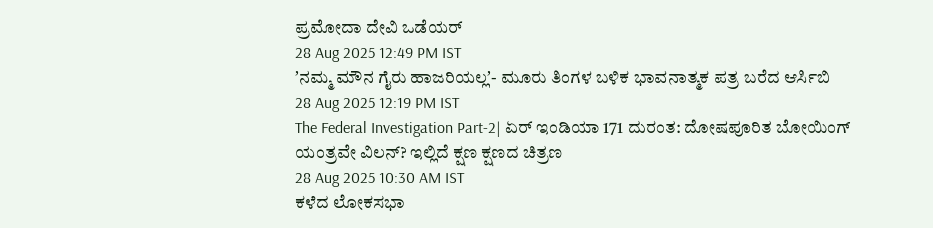ಪ್ರಮೋದಾ ದೇವಿ ಒಡೆಯರ್
28 Aug 2025 12:49 PM IST
ʼನಮ್ಮ ಮೌನ ಗೈರು ಹಾಜರಿಯಲ್ಲʼ- ಮೂರು ತಿಂಗಳ ಬಳಿಕ ಭಾವನಾತ್ಮಕ ಪತ್ರ ಬರೆದ ಆರ್ಸಿಬಿ
28 Aug 2025 12:19 PM IST
The Federal Investigation Part-2| ಏರ್ ಇಂಡಿಯಾ 171 ದುರಂತ: ದೋಷಪೂರಿತ ಬೋಯಿಂಗ್ ಯಂತ್ರವೇ ವಿಲನ್? ಇಲ್ಲಿದೆ ಕ್ಷಣ ಕ್ಷಣದ ಚಿತ್ರಣ
28 Aug 2025 10:30 AM IST
ಕಳೆದ ಲೋಕಸಭಾ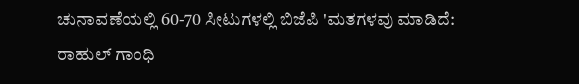ಚುನಾವಣೆಯಲ್ಲಿ 60-70 ಸೀಟುಗಳಲ್ಲಿ ಬಿಜೆಪಿ 'ಮತಗಳವು ಮಾಡಿದೆ: ರಾಹುಲ್ ಗಾಂಧಿ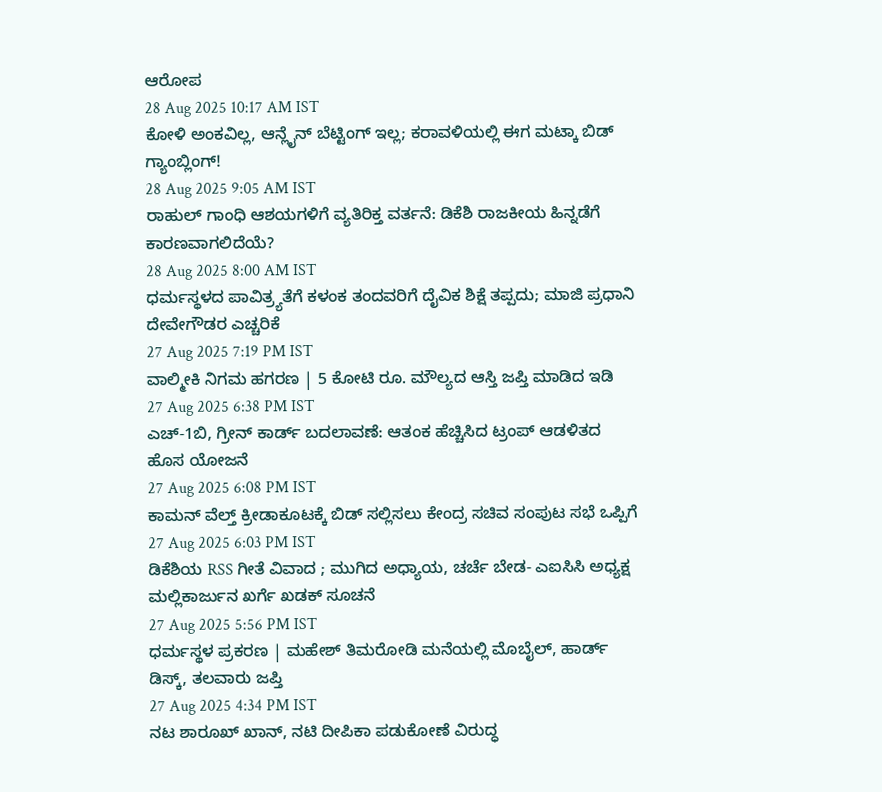ಆರೋಪ
28 Aug 2025 10:17 AM IST
ಕೋಳಿ ಅಂಕವಿಲ್ಲ, ಆನ್ಲೈನ್ ಬೆಟ್ಟಿಂಗ್ ಇಲ್ಲ; ಕರಾವಳಿಯಲ್ಲಿ ಈಗ ಮಟ್ಕಾ ಬಿಡ್ ಗ್ಯಾಂಬ್ಲಿಂಗ್!
28 Aug 2025 9:05 AM IST
ರಾಹುಲ್ ಗಾಂಧಿ ಆಶಯಗಳಿಗೆ ವ್ಯತಿರಿಕ್ತ ವರ್ತನೆ: ಡಿಕೆಶಿ ರಾಜಕೀಯ ಹಿನ್ನಡೆಗೆ ಕಾರಣವಾಗಲಿದೆಯೆ?
28 Aug 2025 8:00 AM IST
ಧರ್ಮಸ್ಥಳದ ಪಾವಿತ್ರ್ಯತೆಗೆ ಕಳಂಕ ತಂದವರಿಗೆ ದೈವಿಕ ಶಿಕ್ಷೆ ತಪ್ಪದು; ಮಾಜಿ ಪ್ರಧಾನಿ ದೇವೇಗೌಡರ ಎಚ್ಚರಿಕೆ
27 Aug 2025 7:19 PM IST
ವಾಲ್ಮೀಕಿ ನಿಗಮ ಹಗರಣ | 5 ಕೋಟಿ ರೂ. ಮೌಲ್ಯದ ಆಸ್ತಿ ಜಪ್ತಿ ಮಾಡಿದ ಇಡಿ
27 Aug 2025 6:38 PM IST
ಎಚ್-1ಬಿ, ಗ್ರೀನ್ ಕಾರ್ಡ್ ಬದಲಾವಣೆ: ಆತಂಕ ಹೆಚ್ಚಿಸಿದ ಟ್ರಂಪ್ ಆಡಳಿತದ ಹೊಸ ಯೋಜನೆ
27 Aug 2025 6:08 PM IST
ಕಾಮನ್ ವೆಲ್ತ್ ಕ್ರೀಡಾಕೂಟಕ್ಕೆ ಬಿಡ್ ಸಲ್ಲಿಸಲು ಕೇಂದ್ರ ಸಚಿವ ಸಂಪುಟ ಸಭೆ ಒಪ್ಪಿಗೆ
27 Aug 2025 6:03 PM IST
ಡಿಕೆಶಿಯ RSS ಗೀತೆ ವಿವಾದ ; ಮುಗಿದ ಅಧ್ಯಾಯ, ಚರ್ಚೆ ಬೇಡ- ಎಐಸಿಸಿ ಅಧ್ಯಕ್ಷ ಮಲ್ಲಿಕಾರ್ಜುನ ಖರ್ಗೆ ಖಡಕ್ ಸೂಚನೆ
27 Aug 2025 5:56 PM IST
ಧರ್ಮಸ್ಥಳ ಪ್ರಕರಣ | ಮಹೇಶ್ ತಿಮರೋಡಿ ಮನೆಯಲ್ಲಿ ಮೊಬೈಲ್, ಹಾರ್ಡ್ ಡಿಸ್ಕ್, ತಲವಾರು ಜಪ್ತಿ
27 Aug 2025 4:34 PM IST
ನಟ ಶಾರೂಖ್ ಖಾನ್, ನಟಿ ದೀಪಿಕಾ ಪಡುಕೋಣೆ ವಿರುದ್ಧ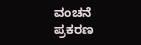ವಂಚನೆ ಪ್ರಕರಣ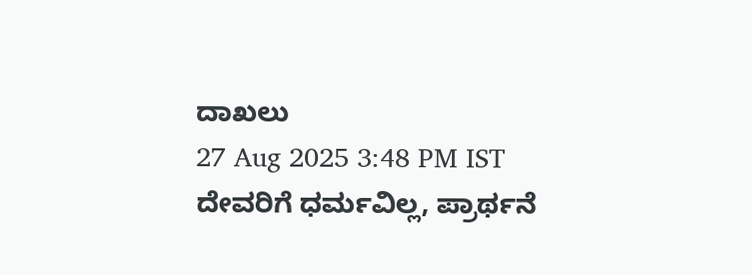ದಾಖಲು
27 Aug 2025 3:48 PM IST
ದೇವರಿಗೆ ಧರ್ಮವಿಲ್ಲ, ಪ್ರಾರ್ಥನೆ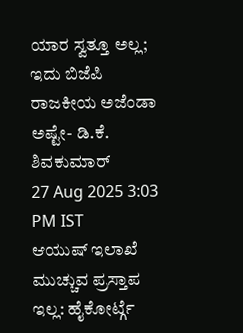ಯಾರ ಸ್ವತ್ತೂ ಅಲ್ಲ; ಇದು ಬಿಜೆಪಿ ರಾಜಕೀಯ ಅಜೆಂಡಾ ಅಷ್ಟೇ- ಡಿ.ಕೆ. ಶಿವಕುಮಾರ್
27 Aug 2025 3:03 PM IST
ಆಯುಷ್ ಇಲಾಖೆ ಮುಚ್ಚುವ ಪ್ರಸ್ತಾಪ ಇಲ್ಲ: ಹೈಕೋರ್ಟ್ಗೆ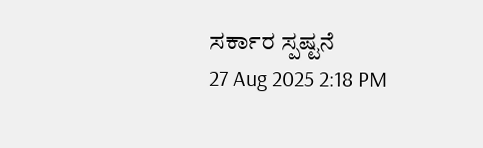ಸರ್ಕಾರ ಸ್ಪಷ್ಟನೆ
27 Aug 2025 2:18 PM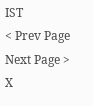IST
< Prev Page
Next Page >
X